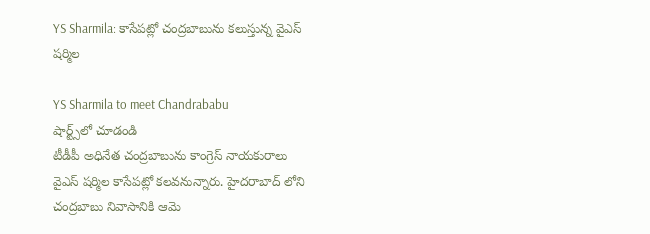YS Sharmila: కాసేపట్లో చంద్రబాబును కలుస్తున్న వైఎస్ షర్మిల

YS Sharmila to meet Chandrababu
షార్ట్స్‌లో చూడండి
టీడీపీ అధినేత చంద్రబాబును కాంగ్రెస్ నాయకురాలు వైఎస్ షర్మిల కాసేపట్లో కలవనున్నారు. హైదరాబాద్ లోని చంద్రబాబు నివాసానికి ఆమె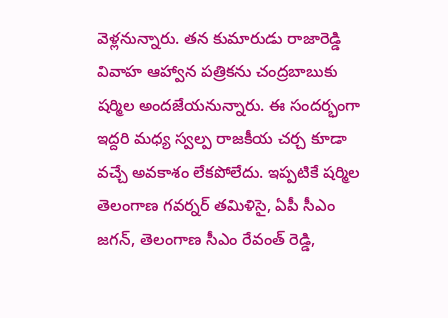వెళ్లనున్నారు. తన కుమారుడు రాజారెడ్డి వివాహ ఆహ్వాన పత్రికను చంద్రబాబుకు షర్మిల అందజేయనున్నారు. ఈ సందర్భంగా ఇద్దరి మధ్య స్వల్ప రాజకీయ చర్చ కూడా వచ్చే అవకాశం లేకపోలేదు. ఇప్పటికే షర్మిల తెలంగాణ గవర్నర్ తమిళిసై, ఏపీ సీఎం జగన్, తెలంగాణ సీఎం రేవంత్ రెడ్డి,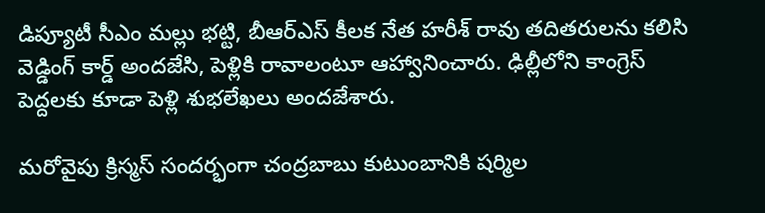డిప్యూటీ సీఎం మల్లు భట్టి, బీఆర్ఎస్ కీలక నేత హరీశ్ రావు తదితరులను కలిసి వెడ్డింగ్ కార్డ్ అందజేసి, పెళ్లికి రావాలంటూ ఆహ్వానించారు. ఢిల్లీలోని కాంగ్రెస్ పెద్దలకు కూడా పెళ్లి శుభలేఖలు అందజేశారు.

మరోవైపు క్రిస్మస్ సందర్భంగా చంద్రబాబు కుటుంబానికి షర్మిల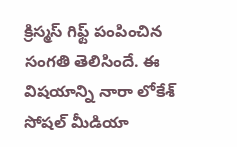క్రిస్మస్ గిఫ్ట్ పంపించిన సంగతి తెలిసిందే. ఈ విషయాన్ని నారా లోకేశ్ సోషల్ మీడియా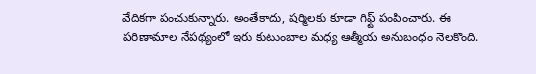వేదికగా పంచుకున్నారు. అంతేకాదు, షర్మిలకు కూడా గిఫ్ట్ పంపించారు. ఈ పరిణామాల నేపథ్యంలో ఇరు కుటుంబాల మధ్య ఆత్మీయ అనుబంధం నెలకొంది.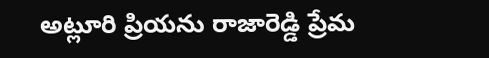అట్లూరి ప్రియను రాజారెడ్డి ప్రేమ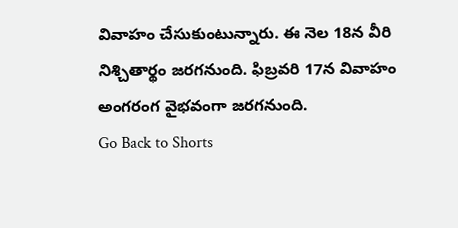వివాహం చేసుకుంటున్నారు. ఈ నెల 18న వీరి నిశ్చితార్థం జరగనుంది. ఫిబ్రవరి 17న వివాహం అంగరంగ వైభవంగా జరగనుంది.
Go Back to Shorts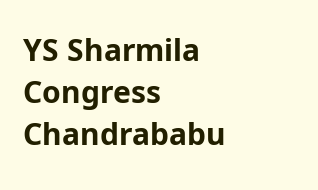YS Sharmila
Congress
Chandrababu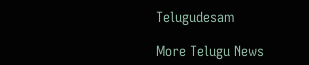Telugudesam

More Telugu News